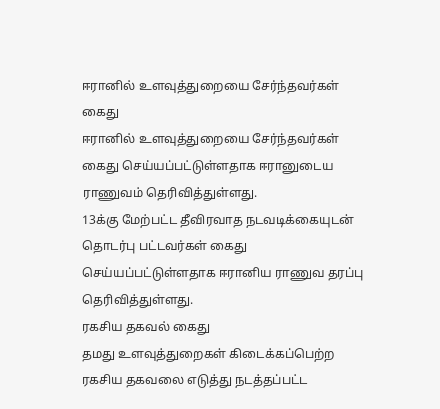ஈரானில் உளவுத்துறையை சேர்ந்தவர்கள் கைது
ஈரானில் உளவுத்துறையை சேர்ந்தவர்கள் கைது செய்யப்பட்டுள்ளதாக ஈரானுடைய ராணுவம் தெரிவித்துள்ளது.
13க்கு மேற்பட்ட தீவிரவாத நடவடிக்கையுடன் தொடர்பு பட்டவர்கள் கைது செய்யப்பட்டுள்ளதாக ஈரானிய ராணுவ தரப்பு தெரிவித்துள்ளது.
ரகசிய தகவல் கைது
தமது உளவுத்துறைகள் கிடைக்கப்பெற்ற ரகசிய தகவலை எடுத்து நடத்தப்பட்ட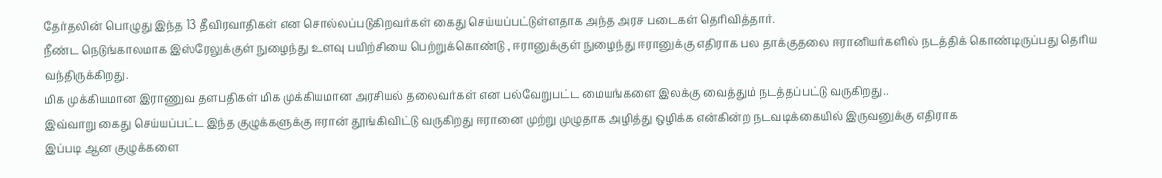தேர்தலின் பொழுது இந்த 13 தீவிரவாதிகள் என சொல்லப்படுகிறவர்கள் கைது செய்யப்பட்டுள்ளதாக அந்த அரச படைகள் தெரிவித்தார்.
நீண்ட நெடுங்காலமாக இஸ்ரேலுக்குள் நுழைந்து உளவு பயிற்சியை பெற்றுக்கொண்டு , ஈரானுக்குள் நுழைந்து ஈரானுக்கு எதிராக பல தாக்குதலை ஈரானியர்களில் நடத்திக் கொண்டிருப்பது தெரிய வந்திருக்கிறது.
மிக முக்கியமான இராணுவ தளபதிகள் மிக முக்கியமான அரசியல் தலைவர்கள் என பல்வேறுபட்ட மையங்களை இலக்கு வைத்தும் நடத்தப்பட்டு வருகிறது..
இவ்வாறு கைது செய்யப்பட்ட இந்த குழுக்களுக்கு ஈரான் தூங்கிவிட்டு வருகிறது ஈரானை முற்று முழுதாக அழித்து ஒழிக்க என்கின்ற நடவடிக்கையில் இருவனுக்கு எதிராக
இப்படி ஆன குழுக்களை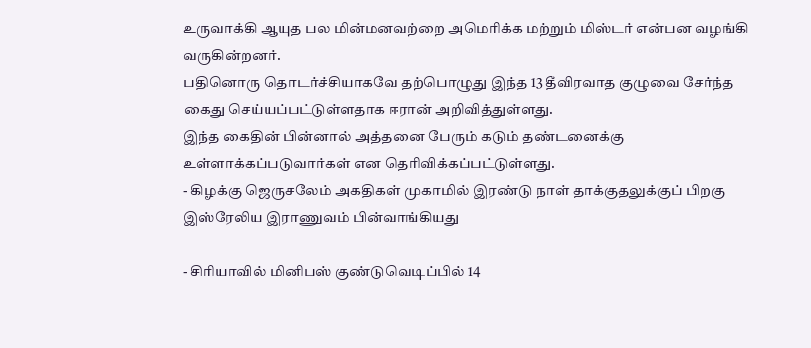உருவாக்கி ஆயுத பல மின்மனவற்றை அமெரிக்க மற்றும் மிஸ்டர் என்பன வழங்கி வருகின்றனர்.
பதினொரு தொடர்ச்சியாகவே தற்பொழுது இந்த 13 தீவிரவாத குழுவை சேர்ந்த கைது செய்யப்பட்டுள்ளதாக ஈரான் அறிவித்துள்ளது.
இந்த கைதின் பின்னால் அத்தனை பேரும் கடும் தண்டனைக்கு உள்ளாக்கப்படுவார்கள் என தெரிவிக்கப்பட்டுள்ளது.
- கிழக்கு ஜெருசலேம் அகதிகள் முகாமில் இரண்டு நாள் தாக்குதலுக்குப் பிறகு இஸ்ரேலிய இராணுவம் பின்வாங்கியது

- சிரியாவில் மினிபஸ் குண்டுவெடிப்பில் 14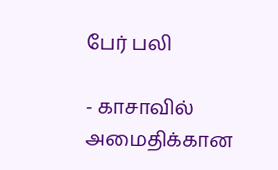பேர் பலி

- காசாவில் அமைதிக்கான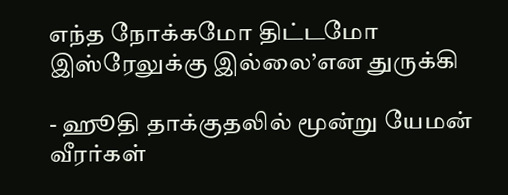எந்த நோக்கமோ திட்டமோ இஸ்ரேலுக்கு இல்லை’என துருக்கி

- ஹூதி தாக்குதலில் மூன்று யேமன் வீரர்கள்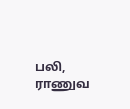பலி, ராணுவ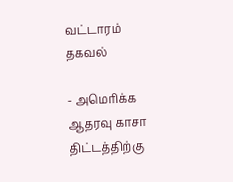வட்டாரம் தகவல்

- அமெரிக்க ஆதரவு காசா திட்டத்திற்கு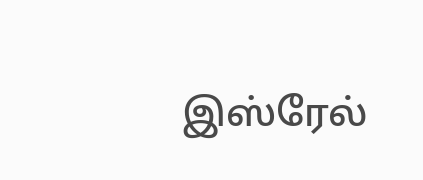இஸ்ரேல்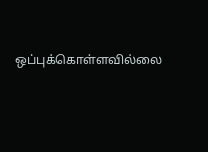ஒப்புக்கொள்ளவில்லை